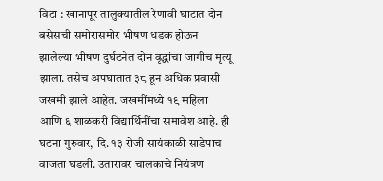विटा : खानापूर तालुक्यातील रेणावी घाटात दोन बसेसची समोरासमोर भीषण धडक होऊन झालेल्या भीषण दुर्घटनेत दोन वृद्धांचा जागीच मृत्यू झाला. तसेच अपघातात ३८ हून अधिक प्रवासी जखमी झाले आहेत. जखमींमध्ये १९ महिला आणि ६ शाळकरी विद्यार्थिनींचा समावेश आहे. ही घटना गुरुवार, दि. १३ रोजी सायंकाळी साडेपाच वाजता घडली. उतारावर चालकाचे नियंत्रण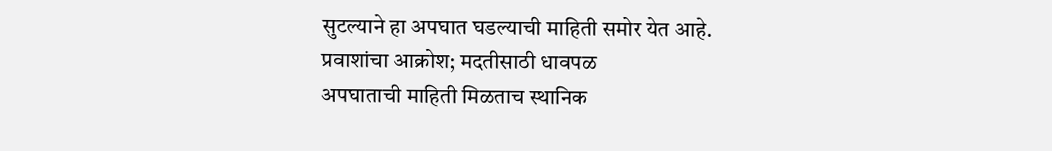सुटल्याने हा अपघात घडल्याची माहिती समोर येत आहे.
प्रवाशांचा आक्रोश; मदतीसाठी धावपळ
अपघाताची माहिती मिळताच स्थानिक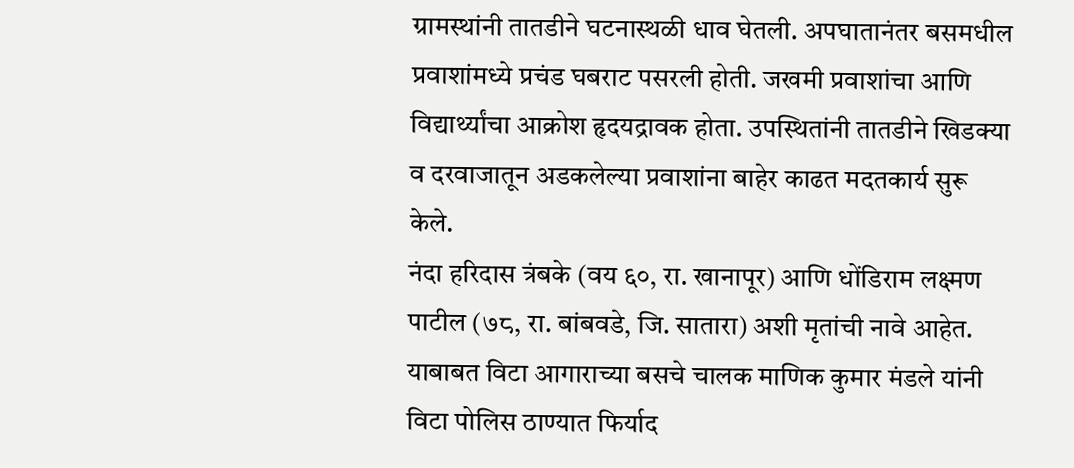ग्रामस्थांनी तातडीने घटनास्थळी धाव घेतली. अपघातानंतर बसमधील प्रवाशांमध्ये प्रचंड घबराट पसरली होती. जखमी प्रवाशांचा आणि विद्यार्थ्यांचा आक्रोश हृदयद्रावक होता. उपस्थितांनी तातडीने खिडक्या व दरवाजातून अडकलेल्या प्रवाशांना बाहेर काढत मदतकार्य सुरू केले.
नंदा हरिदास त्रंबके (वय ६०, रा. खानापूर) आणि धोंडिराम लक्ष्मण पाटील (७८, रा. बांबवडे, जि. सातारा) अशी मृतांची नावे आहेत. याबाबत विटा आगाराच्या बसचे चालक माणिक कुमार मंडले यांनी विटा पोलिस ठाण्यात फिर्याद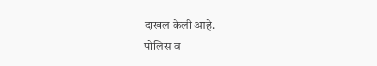दाखल केली आहे.
पोलिस व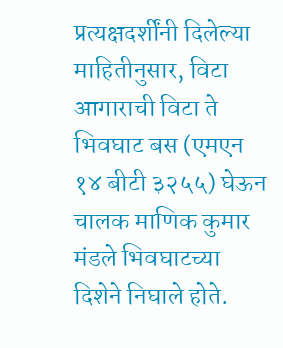प्रत्यक्षदर्शींनी दिलेल्या माहितीनुसार, विटा आगाराची विटा ते भिवघाट बस (एमएन १४ बीटी ३२५५) घेऊन चालक माणिक कुमार मंडले भिवघाटच्या दिशेने निघाले होते.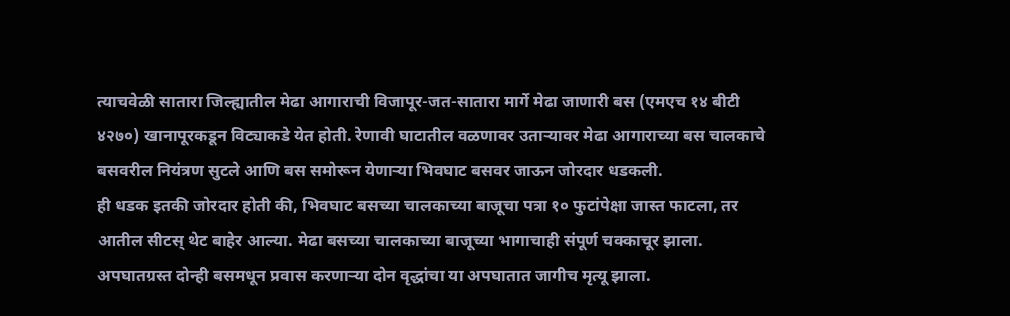त्याचवेळी सातारा जिल्ह्यातील मेढा आगाराची विजापूर-जत-सातारा मार्गे मेढा जाणारी बस (एमएच १४ बीटी ४२७०) खानापूरकडून विट्याकडे येत होती. रेणावी घाटातील वळणावर उताऱ्यावर मेढा आगाराच्या बस चालकाचे बसवरील नियंत्रण सुटले आणि बस समोरून येणाऱ्या भिवघाट बसवर जाऊन जोरदार धडकली.
ही धडक इतकी जोरदार होती की, भिवघाट बसच्या चालकाच्या बाजूचा पत्रा १० फुटांपेक्षा जास्त फाटला, तर आतील सीटस् थेट बाहेर आल्या. मेढा बसच्या चालकाच्या बाजूच्या भागाचाही संपूर्ण चक्काचूर झाला. अपघातग्रस्त दोन्ही बसमधून प्रवास करणाऱ्या दोन वृद्धांचा या अपघातात जागीच मृत्यू झाला.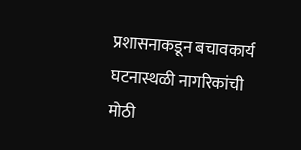प्रशासनाकडून बचावकार्य
घटनास्थळी नागरिकांची मोठी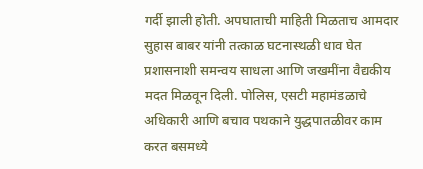गर्दी झाली होती. अपघाताची माहिती मिळताच आमदार सुहास बाबर यांनी तत्काळ घटनास्थळी धाव घेत प्रशासनाशी समन्वय साधला आणि जखमींना वैद्यकीय मदत मिळवून दिली. पोलिस, एसटी महामंडळाचे अधिकारी आणि बचाव पथकाने युद्धपातळीवर काम करत बसमध्ये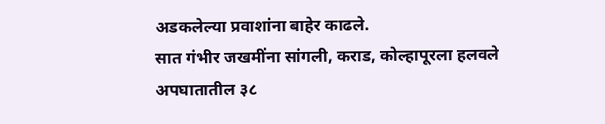अडकलेल्या प्रवाशांना बाहेर काढले.
सात गंभीर जखमींना सांगली, कराड, कोल्हापूरला हलवले
अपघातातील ३८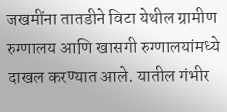जखमींना तातडीने विटा येथील ग्रामीण रुग्णालय आणि खासगी रुग्णालयांमध्ये दाखल करण्यात आले. यातील गंभीर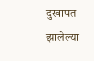दुखापत झालेल्या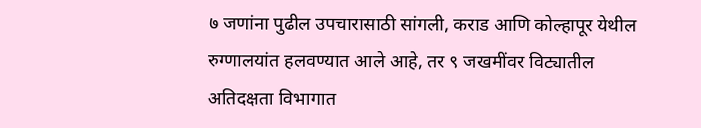७ जणांना पुढील उपचारासाठी सांगली, कराड आणि कोल्हापूर येथील रुग्णालयांत हलवण्यात आले आहे, तर ९ जखमींवर विट्यातील अतिदक्षता विभागात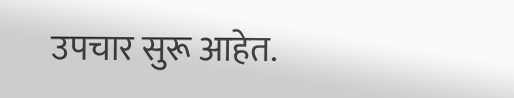उपचार सुरू आहेत.